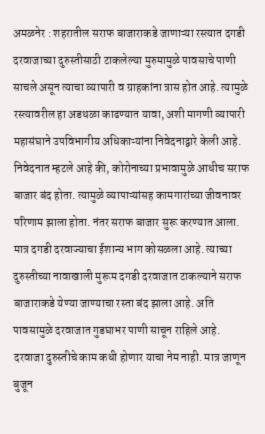अमळनेर : शहरातील सराफ बाजाराकडे जाणाऱ्या रस्त्यात दगडी दरवाजाच्या दुरुस्तीसाठी टाकलेल्या मुरुमामुळे पावसाचे पाणी साचले असून त्याचा व्यापारी व ग्राहकांना त्रास होत आहे. त्यामुळे रस्त्यावरील हा अडथळा काढण्यात यावा, अशी मागणी व्यापारी महासंघाने उपविभागीय अधिकाऱ्यांना निवेदनाद्वारे केली आहे.
निवेदनात म्हटले आहे की, कोरोनाच्या प्रभावामुळे आधीच सराफ बाजार बंद होता. त्यामुळे व्यापाऱ्यांसह कामगारांच्या जीवनावर परिणाम झाला होता. नंतर सराफ बाजार सुरू करण्यात आला. मात्र दगडी दरवाज्याचा ईशान्य भाग कोसळला आहे. त्याच्या दुरुस्तीच्या नावाखाली मुरूम दगडी दरवाजात टाकल्याने सराफ बाजाराकडे येण्या जाण्याचा रस्ता बंद झाला आहे. अति पावसामुळे दरवाजात गुडघाभर पाणी साचून राहिले आहे. दरवाजा दुरुस्तीचे काम कधी होणार याचा नेम नाही. मात्र जाणून बुजून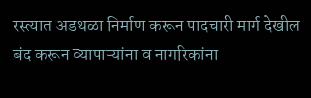रस्त्यात अडथळा निर्माण करून पादचारी मार्ग देखील बंद करून व्यापाऱ्यांना व नागरिकांना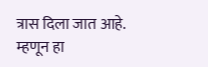त्रास दिला जात आहे. म्हणून हा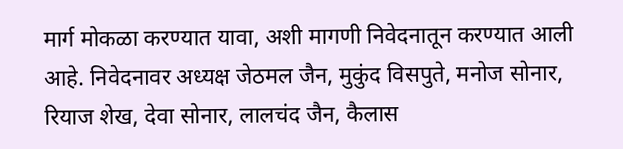मार्ग मोकळा करण्यात यावा, अशी मागणी निवेदनातून करण्यात आली आहे. निवेदनावर अध्यक्ष जेठमल जैन, मुकुंद विसपुते, मनोज सोनार, रियाज शेख, देवा सोनार, लालचंद जैन, कैलास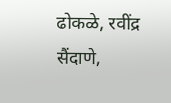ढोकळे, रवींद्र सैंदाणे,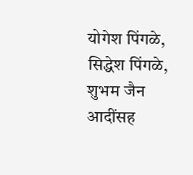योगेश पिंगळे, सिद्धेश पिंगळे, शुभम जैन आदींसह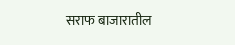सराफ बाजारातील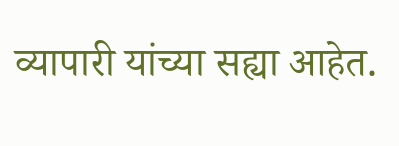व्यापारी यांच्या सह्या आहेत.